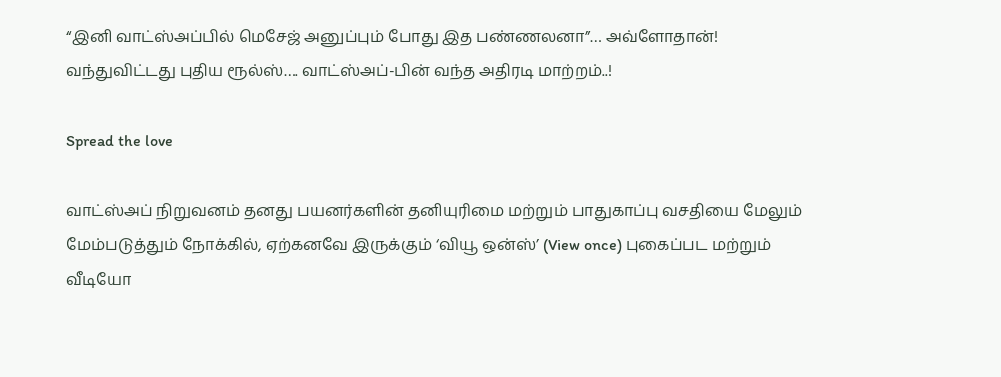“இனி வாட்ஸ்அப்பில் மெசேஜ் அனுப்பும் போது இத பண்ணலனா”… அவ்ளோதான்! வந்துவிட்டது புதிய ரூல்ஸ்…. வாட்ஸ்அப்-பின் வந்த அதிரடி மாற்றம்..!

Spread the love

வாட்ஸ்அப் நிறுவனம் தனது பயனர்களின் தனியுரிமை மற்றும் பாதுகாப்பு வசதியை மேலும் மேம்படுத்தும் நோக்கில், ஏற்கனவே இருக்கும் ‘வியூ ஒன்ஸ்’ (View once) புகைப்பட மற்றும் வீடியோ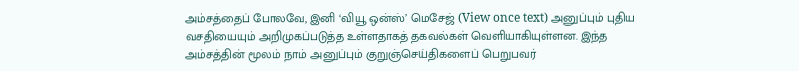அம்சத்தைப் போலவே, இனி ‘வியூ ஒன்ஸ்’ மெசேஜ் (View once text) அனுப்பும் புதிய வசதியையும் அறிமுகப்படுத்த உள்ளதாகத் தகவல்கள் வெளியாகியுள்ளன. இந்த அம்சத்தின் மூலம் நாம் அனுப்பும் குறுஞ்செய்திகளைப் பெறுபவர்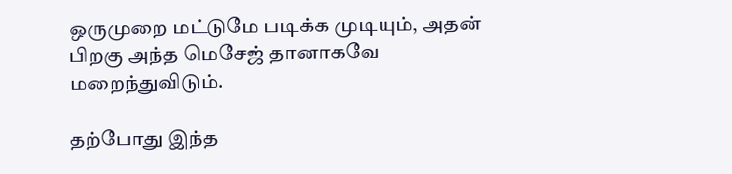ஒருமுறை மட்டுமே படிக்க முடியும், அதன் பிறகு அந்த மெசேஜ் தானாகவே மறைந்துவிடும்.

தற்போது இந்த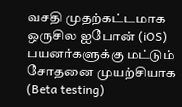வசதி முதற்கட்டமாக ஒருசில ஐபோன் (iOS) பயனர்களுக்கு மட்டும் சோதனை முயற்சியாக (Beta testing)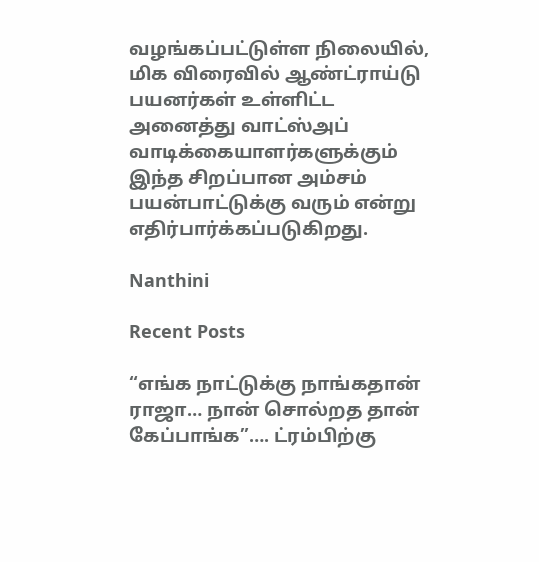வழங்கப்பட்டுள்ள நிலையில், மிக விரைவில் ஆண்ட்ராய்டு பயனர்கள் உள்ளிட்ட அனைத்து வாட்ஸ்அப் வாடிக்கையாளர்களுக்கும் இந்த சிறப்பான அம்சம் பயன்பாட்டுக்கு வரும் என்று எதிர்பார்க்கப்படுகிறது.

Nanthini

Recent Posts

“எங்க நாட்டுக்கு நாங்கதான் ராஜா… நான் சொல்றத தான் கேப்பாங்க”…. ட்ரம்பிற்கு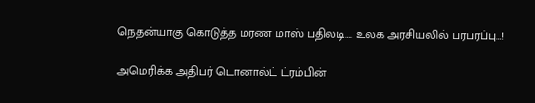நெதன்யாகு கொடுத்த மரண மாஸ் பதிலடி…. உலக அரசியலில் பரபரப்பு…!

அமெரிக்க அதிபர் டொனால்ட் ட்ரம்பின்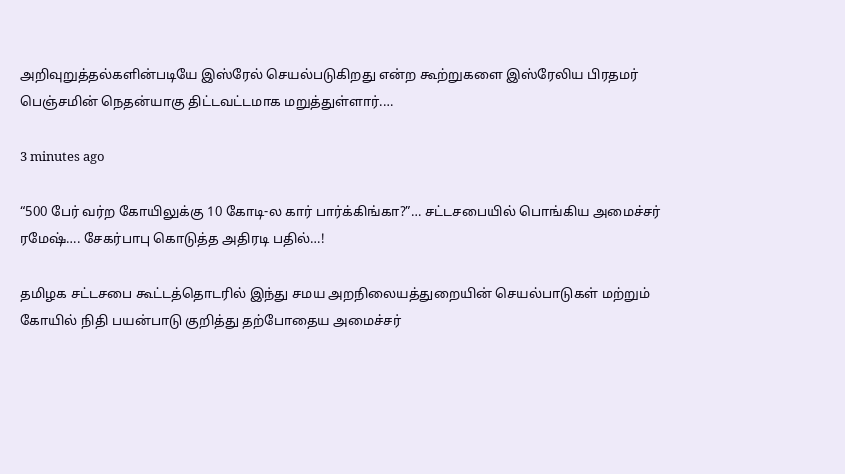அறிவுறுத்தல்களின்படியே இஸ்ரேல் செயல்படுகிறது என்ற கூற்றுகளை இஸ்ரேலிய பிரதமர் பெஞ்சமின் நெதன்யாகு திட்டவட்டமாக மறுத்துள்ளார்.…

3 minutes ago

“500 பேர் வர்ற கோயிலுக்கு 10 கோடி-ல கார் பார்க்கிங்கா?”… சட்டசபையில் பொங்கிய அமைச்சர் ரமேஷ்…. சேகர்பாபு கொடுத்த அதிரடி பதில்…!

தமிழக சட்டசபை கூட்டத்தொடரில் இந்து சமய அறநிலையத்துறையின் செயல்பாடுகள் மற்றும் கோயில் நிதி பயன்பாடு குறித்து தற்போதைய அமைச்சர்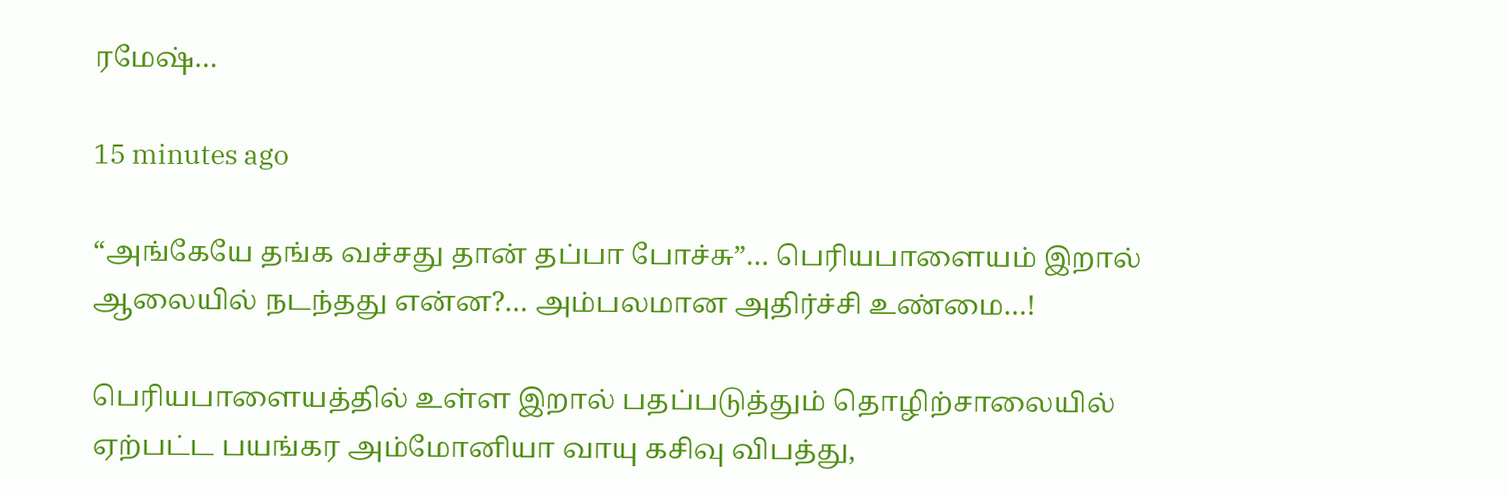ரமேஷ்…

15 minutes ago

“அங்கேயே தங்க வச்சது தான் தப்பா போச்சு”… பெரியபாளையம் இறால் ஆலையில் நடந்தது என்ன?… அம்பலமான அதிர்ச்சி உண்மை…!

பெரியபாளையத்தில் உள்ள இறால் பதப்படுத்தும் தொழிற்சாலையில் ஏற்பட்ட பயங்கர அம்மோனியா வாயு கசிவு விபத்து,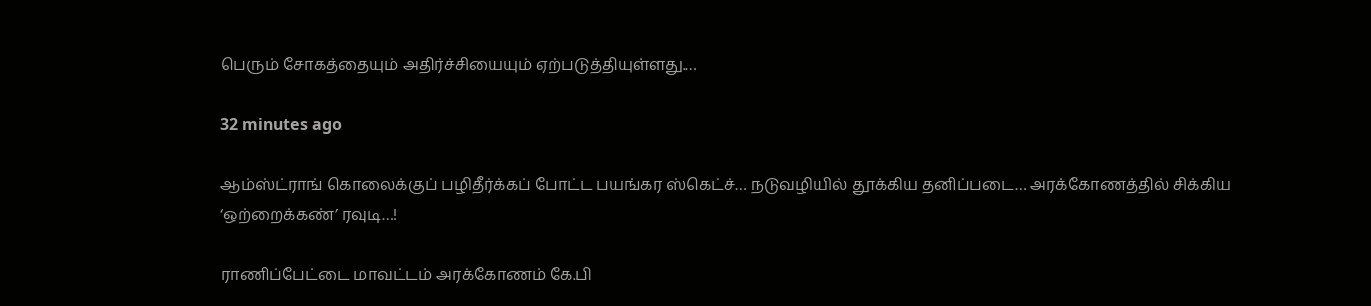பெரும் சோகத்தையும் அதிர்ச்சியையும் ஏற்படுத்தியுள்ளது.…

32 minutes ago

ஆம்ஸ்ட்ராங் கொலைக்குப் பழிதீர்க்கப் போட்ட பயங்கர ஸ்கெட்ச்… நடுவழியில் தூக்கிய தனிப்படை… அரக்கோணத்தில் சிக்கிய ‘ஒற்றைக்கண்’ ரவுடி…!

ராணிப்பேட்டை மாவட்டம் அரக்கோணம் கே.பி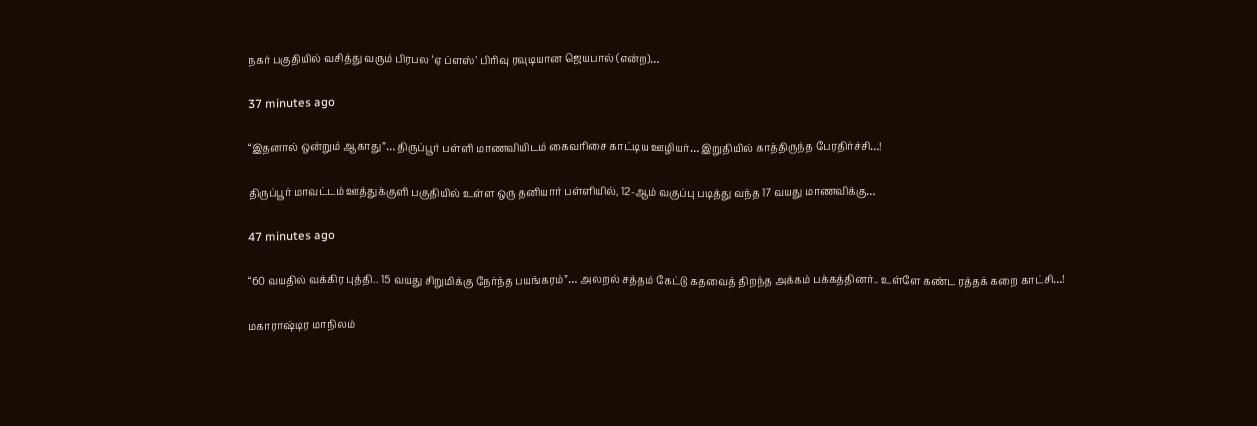நகர் பகுதியில் வசித்து வரும் பிரபல ‘ஏ ப்ளஸ்’ பிரிவு ரவுடியான ஜெயபால் (என்ற)…

37 minutes ago

“இதனால் ஒன்றும் ஆகாது”… திருப்பூர் பள்ளி மாணவியிடம் கைவரிசை காட்டிய ஊழியர்… இறுதியில் காத்திருந்த பேரதிர்ச்சி…!

திருப்பூர் மாவட்டம் ஊத்துக்குளி பகுதியில் உள்ள ஒரு தனியார் பள்ளியில், 12-ஆம் வகுப்பு படித்து வந்த 17 வயது மாணவிக்கு…

47 minutes ago

“60 வயதில் வக்கிர புத்தி.. 15 வயது சிறுமிக்கு நேர்ந்த பயங்கரம்”… அலறல் சத்தம் கேட்டு கதவைத் திறந்த அக்கம் பக்கத்தினர்.. உள்ளே கண்ட ரத்தக் கறை காட்சி…!

மகாராஷ்டிர மாநிலம்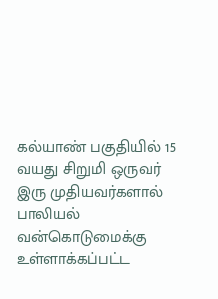கல்யாண் பகுதியில் 15 வயது சிறுமி ஒருவர் இரு முதியவர்களால் பாலியல் வன்கொடுமைக்கு உள்ளாக்கப்பட்ட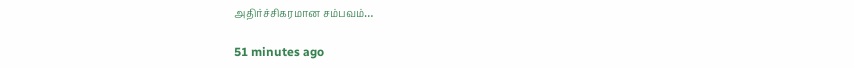அதிர்ச்சிகரமான சம்பவம்…

51 minutes ago